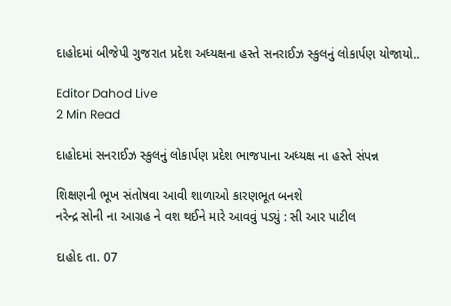દાહોદમાં બીજેપી ગુજરાત પ્રદેશ અધ્યક્ષના હસ્તે સનરાઈઝ સ્કુલનું લોકાર્પણ યોજાયો..

Editor Dahod Live
2 Min Read

દાહોદમાં સનરાઈઝ સ્કુલનું લોકાર્પણ પ્રદેશ ભાજપાના અધ્યક્ષ ના હસ્તે સંપન્ન

શિક્ષણની ભૂખ સંતોષવા આવી શાળાઓ કારણભૂત બનશે
નરેન્દ્ર સોની ના આગ્રહ ને વશ થઈને મારે આવવું પડ્યું : સી આર પાટીલ

દાહોદ તા. 07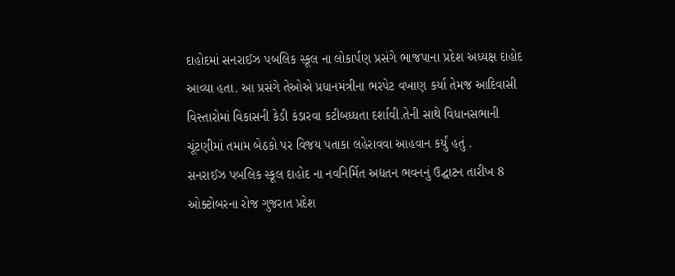દાહોદમાં સનરાઈઝ પબલિક સ્કૂલ ના લોકાર્પણ પ્રસંગે ભાજપાના પ્રદેશ અધ્યક્ષ દાહોદ આવ્યા હતા. આ પ્રસંગે તેઓએ પ્રધાનમંત્રીના ભરપેટ વખાણ કર્યા તેમજ આદિવાસી વિસ્તારોમાં વિકાસની કેડી કંડારવા કટીબધ્ધતા દર્શાવી.તેની સાથે વિધાનસભાની ચૂંટણીમાં તમામ બેઠકો પર વિજય પતાકા લહેરાવવા આહવાન કર્યું હતું .
સનરાઈઝ પબલિક સ્કૂલ દાહોદ ના નવનિર્મિત અદ્યતન ભવનનું ઉદ્ઘાટન તારીખ 8 ઓક્ટોબરના રોજ ગુજરાત પ્રદેશ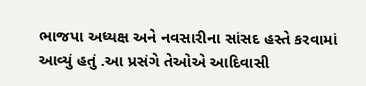ભાજપા અધ્યક્ષ અને નવસારીના સાંસદ હસ્તે કરવામાં આવ્યું હતું .આ પ્રસંગે તેઓએ આદિવાસી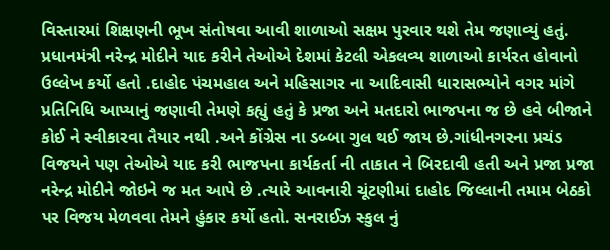વિસ્તારમાં શિક્ષણની ભૂખ સંતોષવા આવી શાળાઓ સક્ષમ પુરવાર થશે તેમ જણાવ્યું હતું. પ્રધાનમંત્રી નરેન્દ્ર મોદીને યાદ કરીને તેઓએ દેશમાં કેટલી એકલવ્ય શાળાઓ કાર્યરત હોવાનો ઉલ્લેખ કર્યો હતો .દાહોદ પંચમહાલ અને મહિસાગર ના આદિવાસી ધારાસભ્યોને વગર માંગે પ્રતિનિધિ આપ્યાનું જણાવી તેમણે કહ્યું હતું કે પ્રજા અને મતદારો ભાજપના જ છે હવે બીજાને કોઈ ને સ્વીકારવા તૈયાર નથી .અને કોંગ્રેસ ના ડબ્બા ગુલ થઈ જાય છે.ગાંધીનગરના પ્રચંડ વિજયને પણ તેઓએ યાદ કરી ભાજપના કાર્યકર્તા ની તાકાત ને બિરદાવી હતી અને પ્રજા પ્રજા નરેન્દ્ર મોદીને જોઇને જ મત આપે છે .ત્યારે આવનારી ચૂંટણીમાં દાહોદ જિલ્લાની તમામ બેઠકો પર વિજય મેળવવા તેમને હુંકાર કર્યો હતો. સનરાઈઝ સ્કુલ નું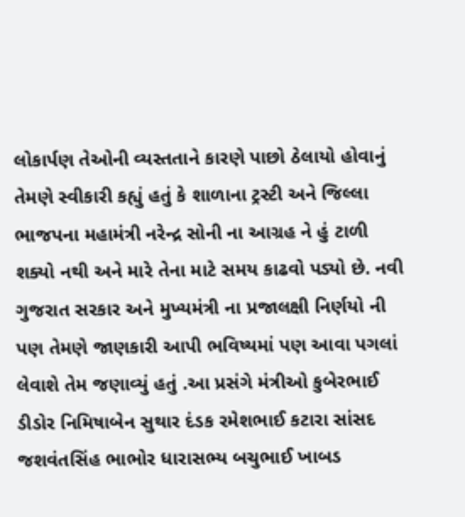લોકાર્પણ તેઓની વ્યસ્તતાને કારણે પાછો ઠેલાયો હોવાનું તેમણે સ્વીકારી કહ્યું હતું કે શાળાના ટ્રસ્ટી અને જિલ્લા ભાજપના મહામંત્રી નરેન્દ્ર સોની ના આગ્રહ ને હું ટાળી શક્યો નથી અને મારે તેના માટે સમય કાઢવો પડ્યો છે. નવી ગુજરાત સરકાર અને મુખ્યમંત્રી ના પ્રજાલક્ષી નિર્ણયો ની પણ તેમણે જાણકારી આપી ભવિષ્યમાં પણ આવા પગલાં લેવાશે તેમ જણાવ્યું હતું .આ પ્રસંગે મંત્રીઓ કુબેરભાઈ ડીડોર નિમિષાબેન સુથાર દંડક રમેશભાઈ કટારા સાંસદ જશવંતસિંહ ભાભોર ધારાસભ્ય બચુભાઈ ખાબડ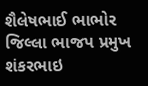શૈલેષભાઈ ભાભોર જિલ્લા ભાજપ પ્રમુખ શંકરભાઇ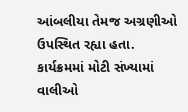આંબલીયા તેમજ અગ્રણીઓ ઉપસ્થિત રહ્યા હતા. કાર્યક્રમમાં મોટી સંખ્યામાં વાલીઓ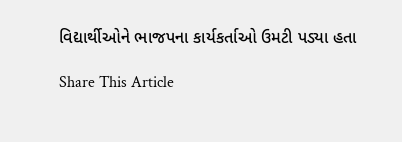વિદ્યાર્થીઓને ભાજપના કાર્યકર્તાઓ ઉમટી પડ્યા હતા

Share This Article